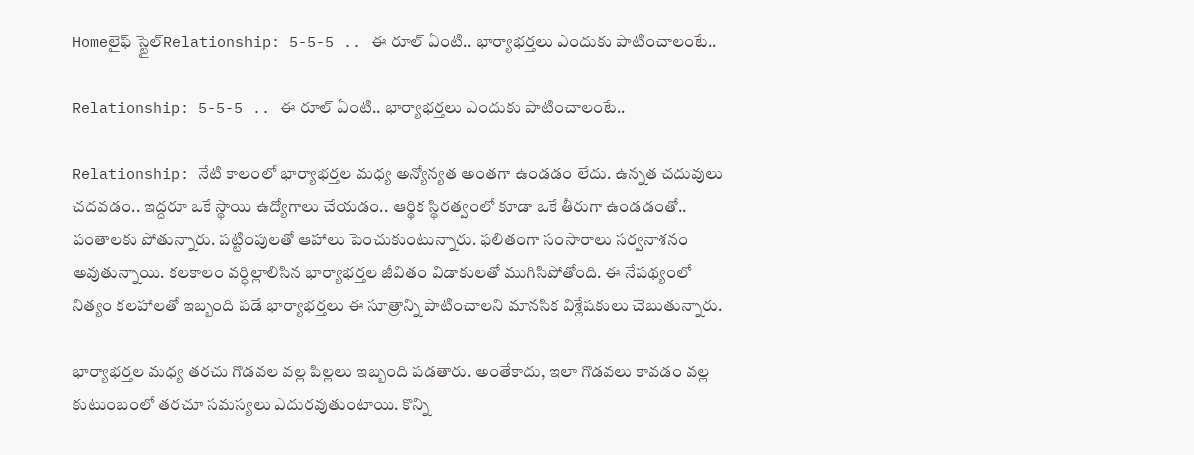Homeలైఫ్ స్టైల్Relationship: 5-5-5 .. ఈ రూల్ ఏంటి.. భార్యాభర్తలు ఎందుకు పాటించాలంటే..

Relationship: 5-5-5 .. ఈ రూల్ ఏంటి.. భార్యాభర్తలు ఎందుకు పాటించాలంటే..

Relationship: నేటి కాలంలో భార్యాభర్తల మధ్య అన్యోన్యత అంతగా ఉండడం లేదు. ఉన్నత చదువులు చదవడం.. ఇద్దరూ ఒకే స్థాయి ఉద్యోగాలు చేయడం.. ఆర్థిక స్థిరత్వంలో కూడా ఒకే తీరుగా ఉండడంతో.. పంతాలకు పోతున్నారు. పట్టింపులతో ఆహాలు పెంచుకుంటున్నారు. ఫలితంగా సంసారాలు సర్వనాశనం అవుతున్నాయి. కలకాలం వర్ధిల్లాలిసిన భార్యాభర్తల జీవితం విడాకులతో ముగిసిపోతోంది. ఈ నేపథ్యంలో నిత్యం కలహాలతో ఇబ్బంది పడే భార్యాభర్తలు ఈ సూత్రాన్ని పాటించాలని మానసిక విశ్లేషకులు చెబుతున్నారు.

భార్యాభర్తల మధ్య తరచు గొడవల వల్ల పిల్లలు ఇబ్బంది పడతారు. అంతేకాదు, ఇలా గొడవలు కావడం వల్ల కుటుంబంలో తరచూ సమస్యలు ఎదురవుతుంటాయి. కొన్ని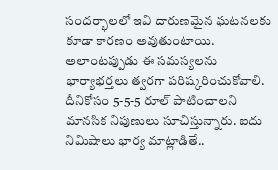సందర్భాలలో ఇవి దారుణమైన ఘటనలకు కూడా కారణం అవుతుంటాయి. అలాంటప్పుడు ఈ సమస్యలను భార్యాభర్తలు త్వరగా పరిష్కరించుకోవాలి. దీనికోసం 5-5-5 రూల్ పాటించాలని మానసిక నిపుణులు సూచిస్తున్నారు. ఐదు నిమిషాలు భార్య మాట్లాడితే..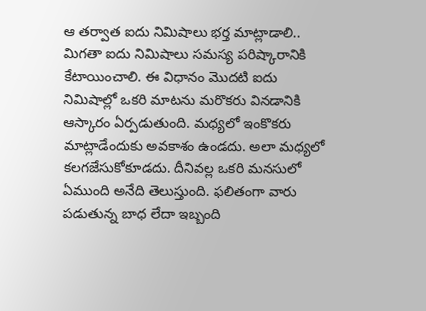ఆ తర్వాత ఐదు నిమిషాలు భర్త మాట్లాడాలి.. మిగతా ఐదు నిమిషాలు సమస్య పరిష్కారానికి కేటాయించాలి. ఈ విధానం మొదటి ఐదు నిమిషాల్లో ఒకరి మాటను మరొకరు వినడానికి ఆస్కారం ఏర్పడుతుంది. మధ్యలో ఇంకొకరు మాట్లాడేందుకు అవకాశం ఉండదు. అలా మధ్యలో కలగజేసుకోకూడదు. దీనివల్ల ఒకరి మనసులో ఏముంది అనేది తెలుస్తుంది. ఫలితంగా వారు పడుతున్న బాధ లేదా ఇబ్బంది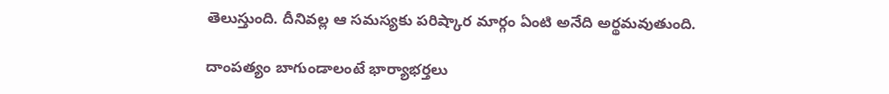తెలుస్తుంది. దీనివల్ల ఆ సమస్యకు పరిష్కార మార్గం ఏంటి అనేది అర్థమవుతుంది.

దాంపత్యం బాగుండాలంటే భార్యాభర్తలు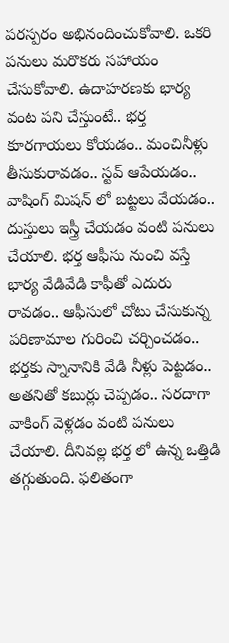పరస్పరం అభినందించుకోవాలి. ఒకరి పనులు మరొకరు సహాయం చేసుకోవాలి. ఉదాహరణకు భార్య వంట పని చేస్తుంటే.. భర్త కూరగాయలు కోయడం.. మంచినీళ్లు తీసుకురావడం.. స్టవ్ ఆపేయడం.. వాషింగ్ మిషన్ లో బట్టలు వేయడం.. దుస్తులు ఇస్త్రీ చేయడం వంటి పనులు చేయాలి. భర్త ఆఫీసు నుంచి వస్తే భార్య వేడివేడి కాఫీతో ఎదురు రావడం.. ఆఫీసులో చోటు చేసుకున్న పరిణామాల గురించి చర్చించడం.. భర్తకు స్నానానికి వేడి నీళ్లు పెట్టడం.. అతనితో కబుర్లు చెప్పడం.. సరదాగా వాకింగ్ వెళ్లడం వంటి పనులు చేయాలి. దీనివల్ల భర్త లో ఉన్న ఒత్తిడి తగ్గుతుంది. ఫలితంగా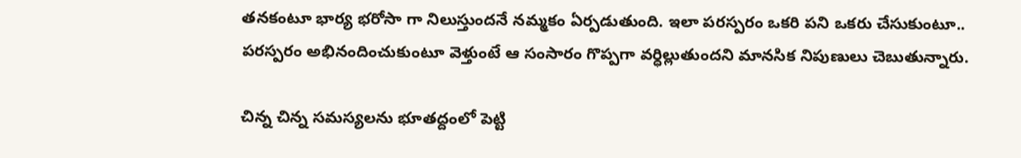తనకంటూ భార్య భరోసా గా నిలుస్తుందనే నమ్మకం ఏర్పడుతుంది. ఇలా పరస్పరం ఒకరి పని ఒకరు చేసుకుంటూ.. పరస్పరం అభినందించుకుంటూ వెళ్తుంటే ఆ సంసారం గొప్పగా వర్ధిల్లుతుందని మానసిక నిపుణులు చెబుతున్నారు.

చిన్న చిన్న సమస్యలను భూతద్దంలో పెట్టి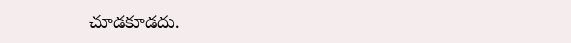చూడకూడదు.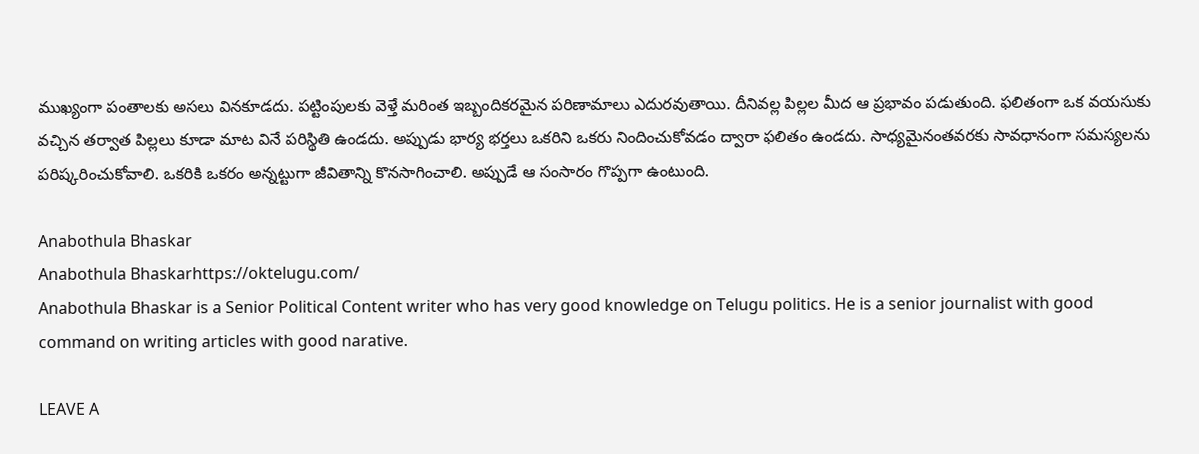ముఖ్యంగా పంతాలకు అసలు వినకూడదు. పట్టింపులకు వెళ్తే మరింత ఇబ్బందికరమైన పరిణామాలు ఎదురవుతాయి. దీనివల్ల పిల్లల మీద ఆ ప్రభావం పడుతుంది. ఫలితంగా ఒక వయసుకు వచ్చిన తర్వాత పిల్లలు కూడా మాట వినే పరిస్థితి ఉండదు. అప్పుడు భార్య భర్తలు ఒకరిని ఒకరు నిందించుకోవడం ద్వారా ఫలితం ఉండదు. సాధ్యమైనంతవరకు సావధానంగా సమస్యలను పరిష్కరించుకోవాలి. ఒకరికి ఒకరం అన్నట్టుగా జీవితాన్ని కొనసాగించాలి. అప్పుడే ఆ సంసారం గొప్పగా ఉంటుంది.

Anabothula Bhaskar
Anabothula Bhaskarhttps://oktelugu.com/
Anabothula Bhaskar is a Senior Political Content writer who has very good knowledge on Telugu politics. He is a senior journalist with good command on writing articles with good narative.

LEAVE A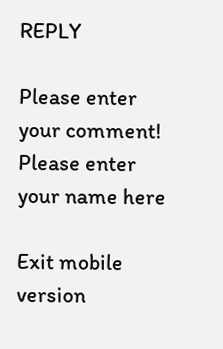REPLY

Please enter your comment!
Please enter your name here

Exit mobile version